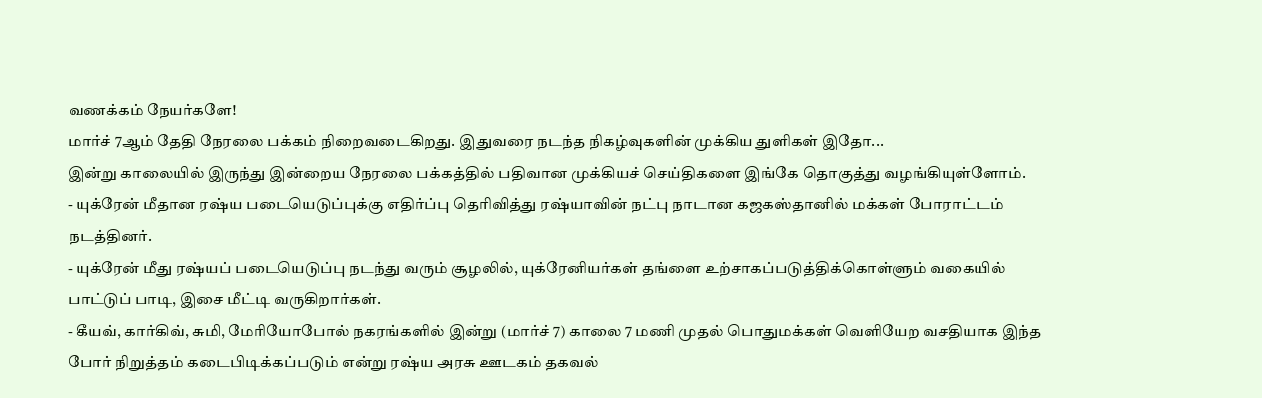வணக்கம் நேயர்களே!
மார்ச் 7ஆம் தேதி நேரலை பக்கம் நிறைவடைகிறது. இதுவரை நடந்த நிகழ்வுகளின் முக்கிய துளிகள் இதோ...
இன்று காலையில் இருந்து இன்றைய நேரலை பக்கத்தில் பதிவான முக்கியச் செய்திகளை இங்கே தொகுத்து வழங்கியுள்ளோம்.
- யுக்ரேன் மீதான ரஷ்ய படையெடுப்புக்கு எதிர்ப்பு தெரிவித்து ரஷ்யாவின் நட்பு நாடான கஜகஸ்தானில் மக்கள் போராட்டம் நடத்தினர்.
- யுக்ரேன் மீது ரஷ்யப் படையெடுப்பு நடந்து வரும் சூழலில், யுக்ரேனியர்கள் தங்ளை உற்சாகப்படுத்திக்கொள்ளும் வகையில் பாட்டுப் பாடி, இசை மீட்டி வருகிறார்கள்.
- கீயவ், கார்கிவ், சுமி, மேரியோபோல் நகரங்களில் இன்று (மார்ச் 7) காலை 7 மணி முதல் பொதுமக்கள் வெளியேற வசதியாக இந்த போர் நிறுத்தம் கடைபிடிக்கப்படும் என்று ரஷ்ய அரசு ஊடகம் தகவல்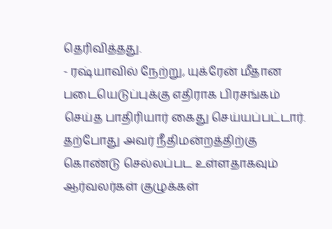தெரிவித்தது.
- ரஷ்யாவில் நேற்று, யுக்ரேன் மீதான படையெடுப்புக்கு எதிராக பிரசங்கம் செய்த பாதிரியார் கைது செய்யப்பட்டார். தற்போது அவர் நீதிமன்றத்திற்கு கொண்டு செல்லப்பட உள்ளதாகவும் ஆர்வலர்கள் குழுக்கள்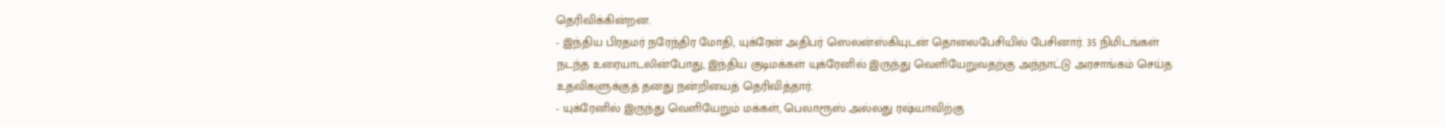தெரிவிக்கின்றன.
- இந்திய பிரதமர் நரேந்திர மோதி, யுக்ரேன் அதிபர் ஸெலன்ஸ்கியுடன் தொலைபேசியில் பேசினார். 35 நிமிடங்கள் நடந்த உரையாடலின்போது, இந்திய குடிமக்கள் யுக்ரேனில் இருந்து வெளியேறுவதற்கு அந்நாட்டு அரசாங்கம் செய்த உதவிகளுக்குத் தனது நன்றியைத் தெரிவித்தார்.
- யுக்ரேனில் இருந்து வெளியேறும் மக்கள், பெலாரூஸ் அல்லது ரஷ்யாவிற்கு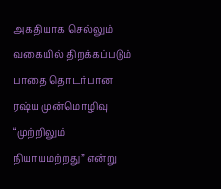அகதியாக செல்லும் வகையில் திறக்கப்படும் பாதை தொடர்பான ரஷ்ய முன்மொழிவு “முற்றிலும் நியாயமற்றது” என்று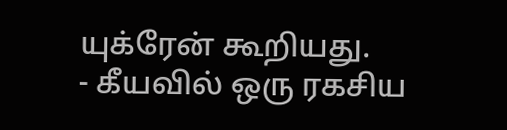யுக்ரேன் கூறியது.
- கீயவில் ஒரு ரகசிய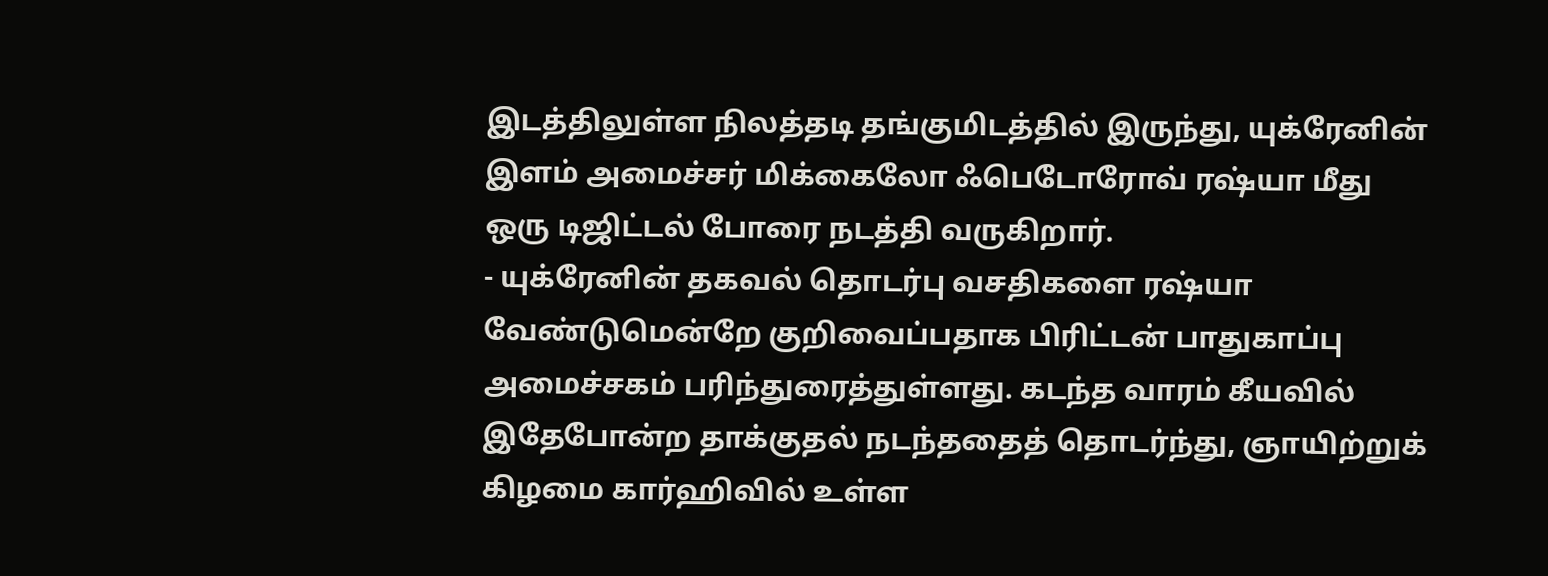இடத்திலுள்ள நிலத்தடி தங்குமிடத்தில் இருந்து, யுக்ரேனின் இளம் அமைச்சர் மிக்கைலோ ஃபெடோரோவ் ரஷ்யா மீது ஒரு டிஜிட்டல் போரை நடத்தி வருகிறார்.
- யுக்ரேனின் தகவல் தொடர்பு வசதிகளை ரஷ்யா வேண்டுமென்றே குறிவைப்பதாக பிரிட்டன் பாதுகாப்பு அமைச்சகம் பரிந்துரைத்துள்ளது. கடந்த வாரம் கீயவில் இதேபோன்ற தாக்குதல் நடந்ததைத் தொடர்ந்து, ஞாயிற்றுக் கிழமை கார்ஹிவில் உள்ள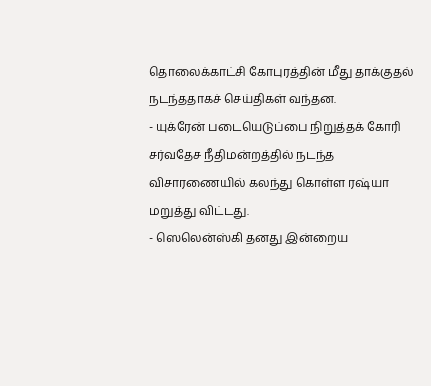தொலைக்காட்சி கோபுரத்தின் மீது தாக்குதல் நடந்ததாகச் செய்திகள் வந்தன.
- யுக்ரேன் படையெடுப்பை நிறுத்தக் கோரி சர்வதேச நீதிமன்றத்தில் நடந்த விசாரணையில் கலந்து கொள்ள ரஷ்யா மறுத்து விட்டது.
- ஸெலென்ஸ்கி தனது இன்றைய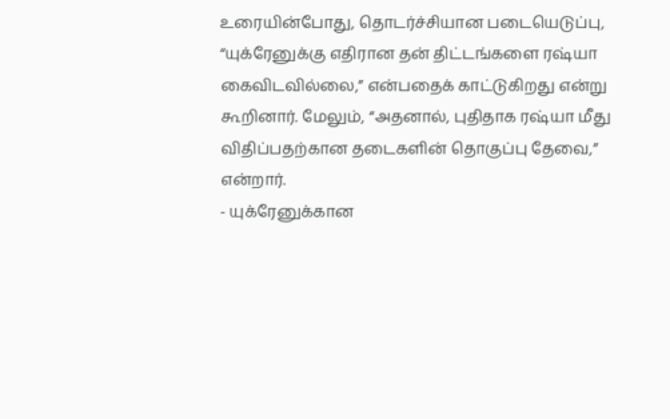உரையின்போது, தொடர்ச்சியான படையெடுப்பு, “யுக்ரேனுக்கு எதிரான தன் திட்டங்களை ரஷ்யா கைவிடவில்லை,” என்பதைக் காட்டுகிறது என்று கூறினார். மேலும், “அதனால், புதிதாக ரஷ்யா மீது விதிப்பதற்கான தடைகளின் தொகுப்பு தேவை,” என்றார்.
- யுக்ரேனுக்கான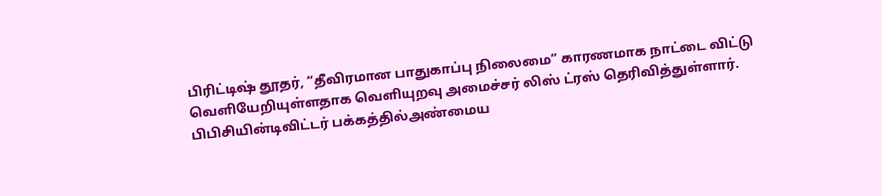பிரிட்டிஷ் தூதர், “தீவிரமான பாதுகாப்பு நிலைமை” காரணமாக நாட்டை விட்டு வெளியேறியுள்ளதாக வெளியுறவு அமைச்சர் லிஸ் ட்ரஸ் தெரிவித்துள்ளார்.
பிபிசியின்டிவிட்டர் பக்கத்தில்அண்மைய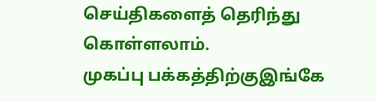செய்திகளைத் தெரிந்து கொள்ளலாம்.
முகப்பு பக்கத்திற்குஇங்கே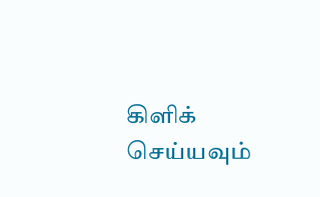கிளிக் செய்யவும்